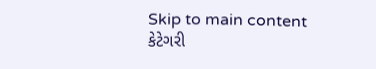Skip to main content
કેટેગરી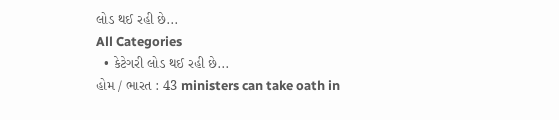લોડ થઈ રહી છે...
All Categories
  • કેટેગરી લોડ થઈ રહી છે...
હોમ / ભારત : 43 ministers can take oath in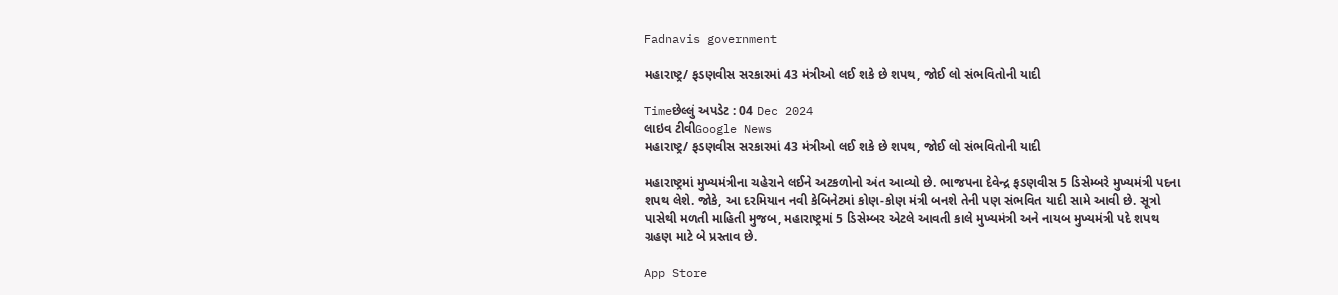Fadnavis government

મહારાષ્ટ્ર/ ફડણવીસ સરકારમાં 43 મંત્રીઓ લઈ શકે છે શપથ, જોઈ લો સંભવિતોની યાદી

Timeછેલ્લું અપડેટ : 04 Dec 2024
લાઇવ ટીવીGoogle News
મહારાષ્ટ્ર/ ફડણવીસ સરકારમાં 43 મંત્રીઓ લઈ શકે છે શપથ, જોઈ લો સંભવિતોની યાદી

મહારાષ્ટ્રમાં મુખ્યમંત્રીના ચહેરાને લઈને અટકળોનો અંત આવ્યો છે. ભાજપના દેવેન્દ્ર ફડણવીસ 5 ડિસેમ્બરે મુખ્યમંત્રી પદના શપથ લેશે. જોકે, આ દરમિયાન નવી કેબિનેટમાં કોણ-કોણ મંત્રી બનશે તેની પણ સંભવિત યાદી સામે આવી છે. સૂત્રો પાસેથી મળતી માહિતી મુજબ, મહારાષ્ટ્રમાં 5 ડિસેમ્બર એટલે આવતી કાલે મુખ્યમંત્રી અને નાયબ મુખ્યમંત્રી પદે શપથ ગ્રહણ માટે બે પ્રસ્તાવ છે.

App Store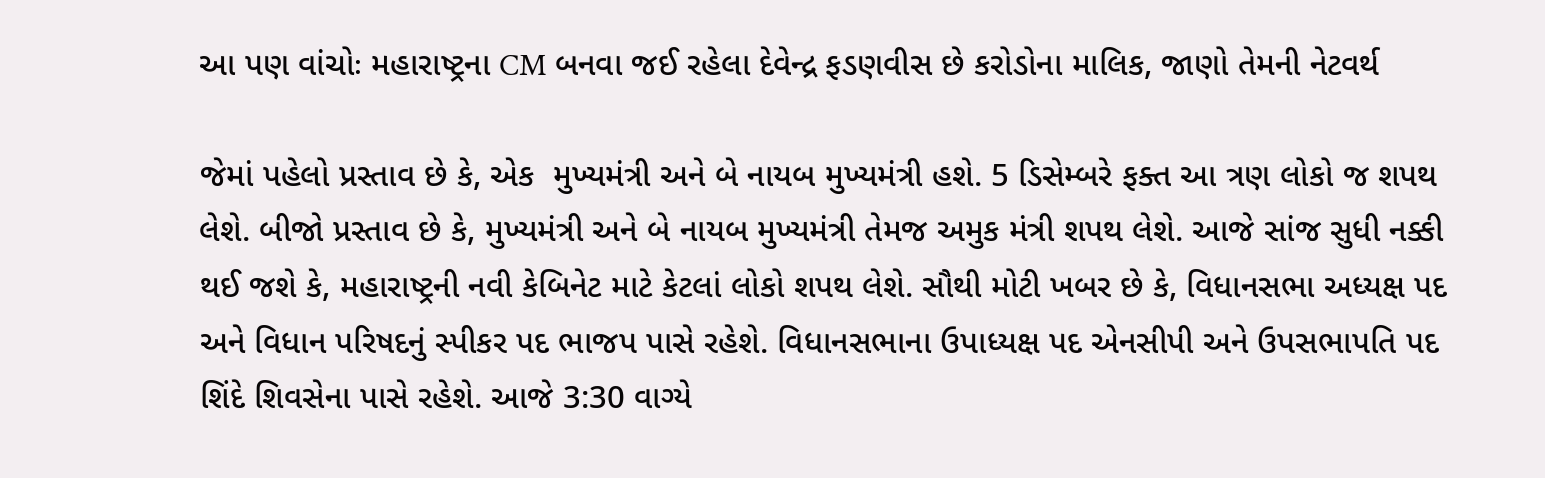આ પણ વાંચોઃ મહારાષ્ટ્રના CM બનવા જઈ રહેલા દેવેન્દ્ર ફડણવીસ છે કરોડોના માલિક, જાણો તેમની નેટવર્થ

જેમાં પહેલો પ્રસ્તાવ છે કે, એક  મુખ્યમંત્રી અને બે નાયબ મુખ્યમંત્રી હશે. 5 ડિસેમ્બરે ફક્ત આ ત્રણ લોકો જ શપથ લેશે. બીજો પ્રસ્તાવ છે કે, મુખ્યમંત્રી અને બે નાયબ મુખ્યમંત્રી તેમજ અમુક મંત્રી શપથ લેશે. આજે સાંજ સુધી નક્કી થઈ જશે કે, મહારાષ્ટ્રની નવી કેબિનેટ માટે કેટલાં લોકો શપથ લેશે. સૌથી મોટી ખબર છે કે, વિધાનસભા અધ્યક્ષ પદ અને વિધાન પરિષદનું સ્પીકર પદ ભાજપ પાસે રહેશે. વિધાનસભાના ઉપાધ્યક્ષ પદ એનસીપી અને ઉપસભાપતિ પદ શિંદે શિવસેના પાસે રહેશે. આજે 3:30 વાગ્યે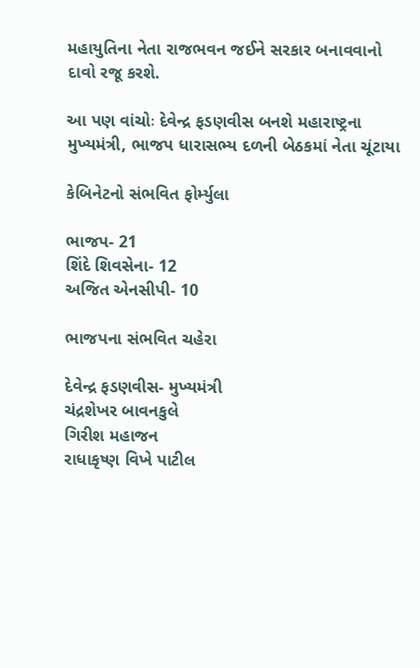મહાયુતિના નેતા રાજભવન જઈને સરકાર બનાવવાનો દાવો રજૂ કરશે.

આ પણ વાંચોઃ દેવેન્દ્ર ફડણવીસ બનશે મહારાષ્ટ્રના મુખ્યમંત્રી, ભાજપ ધારાસભ્ય દળની બેઠકમાં નેતા ચૂંટાયા

કેબિનેટનો સંભવિત ફોર્મ્યુલા

ભાજપ- 21
શિંદે શિવસેના- 12
અજિત એનસીપી- 10

ભાજપના સંભવિત ચહેરા

દેવેન્દ્ર ફડણવીસ- મુખ્યમંત્રી
ચંદ્રશેખર બાવનકુલે
ગિરીશ મહાજન
રાધાકૃષ્ણ વિખે પાટીલ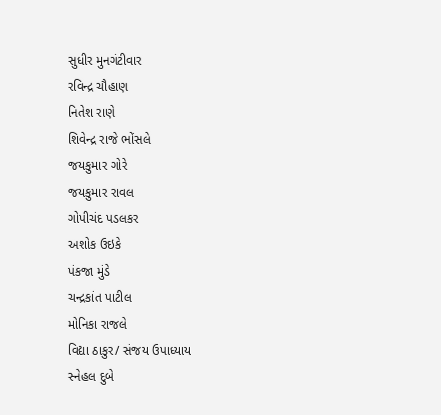સુધીર મુનગંટીવાર
રવિન્દ્ર ચૌહાણ
નિતેશ રાણે
શિવેન્દ્ર રાજે ભોંસલે
જયકુમાર ગોરે
જયકુમાર રાવલ
ગોપીચંદ પડલકર
અશોક ઉઇકે
પંકજા મુંડે
ચન્દ્રકાંત પાટીલ
મોનિકા રાજલે
વિદ્યા ઠાકુર/ સંજય ઉપાધ્યાય
સ્નેહલ દુબે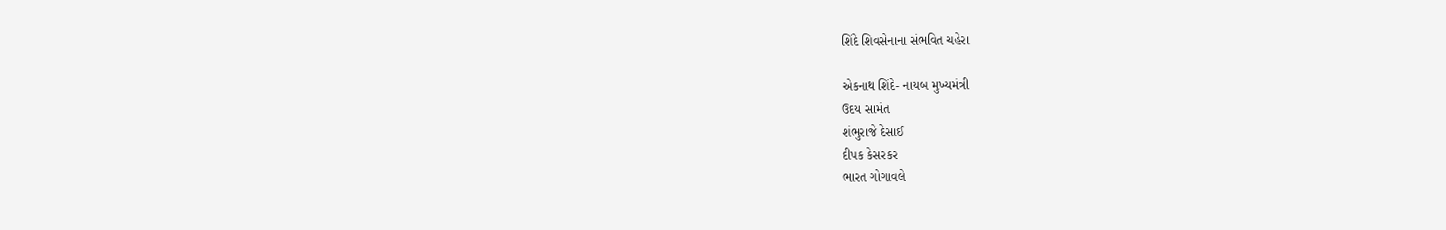શિંદે શિવસેનાના સંભવિત ચહેરા

એકનાથ શિંદે- નાયબ મુખ્યમંત્રી
ઉદય સામંત
શંભુરાજે દેસાઈ
દીપક કેસરકર
ભારત ગોગાવલે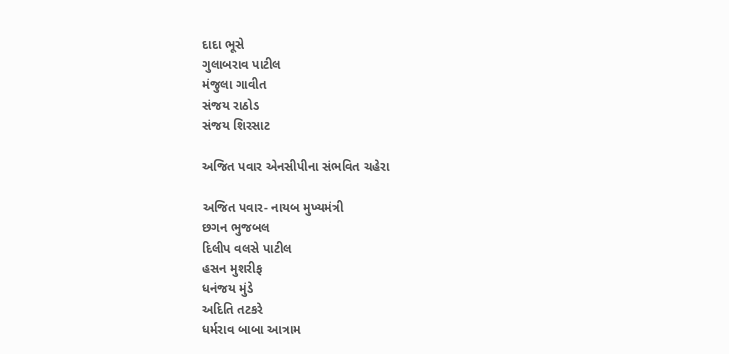દાદા ભૂસે
ગુલાબરાવ પાટીલ
મંજુલા ગાવીત
સંજય રાઠોડ
સંજય શિરસાટ

અજિત પવાર એનસીપીના સંભવિત ચહેરા

અજિત પવાર- નાયબ મુખ્યમંત્રી
છગન ભુજબલ
દિલીપ વલસે પાટીલ
હસન મુશરીફ
ધનંજય મુંડે
અદિતિ તટકરે
ધર્મરાવ બાબા આત્રામ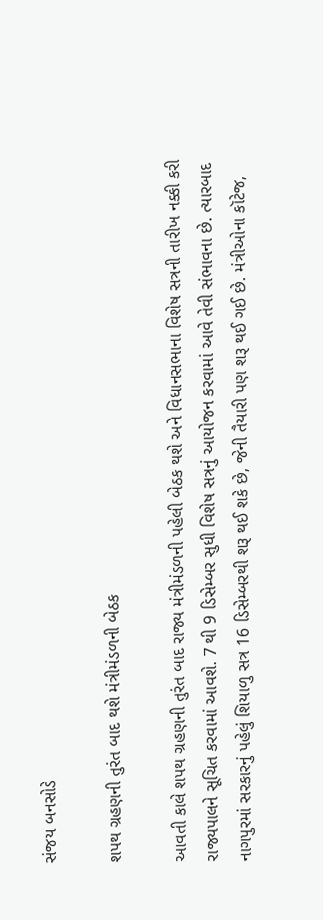સંજય બનસોડે

શપથ ગ્રહણની તુરંત બાદ થશે મંત્રીમંડળની બેઠક

આવતી કાલે શપથ ગ્રહણની તુરંત બાદ રાજ્ય મંત્રીમંડળની પહેલી બેઠક થશે અને વિધાનસભાના વિશેષ સત્રની તારીખ નક્કી કરી રાજ્યપાલને સૂચિત કરવામાં આવશે. 7 થી 9 ડિસેમ્બર સુધી વિશેષ સત્રનું આયોજન કરવામાં આવે તેવી સંભાવના છે. ત્યારબાદ નાગપુરમાં સરકારનું પહેલું શિયાળુ સત્ર 16 ડિસેમ્બરથી શરૂ થઈ શકે છે, જેની તૈયારી પણ શરૂ થઈ ગઈ છે. મંત્રીઓના કૉટેજ,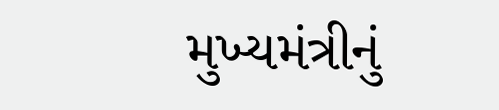મુખ્યમંત્રીનું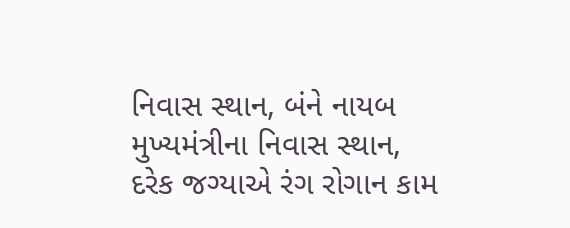નિવાસ સ્થાન, બંને નાયબ મુખ્યમંત્રીના નિવાસ સ્થાન, દરેક જગ્યાએ રંગ રોગાન કામ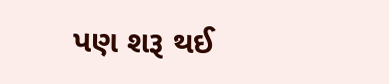પણ શરૂ થઈ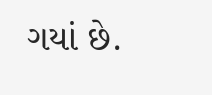ગયાં છે.